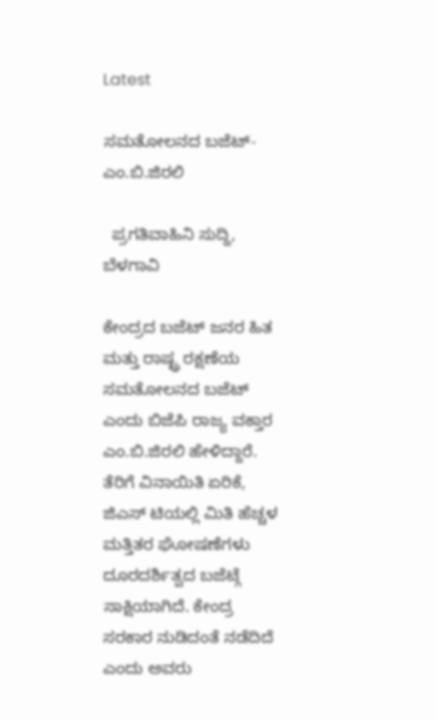Latest

ಸಮತೋಲನದ ಬಜೆಟ್-ಎಂ.ಬಿ.ಜಿರಲಿ

  ಪ್ರಗತಿವಾಹಿನಿ ಸುದ್ದಿ, ಬೆಳಗಾವಿ

ಕೇಂದ್ರದ ಬಜೆಟ್ ಜನರ ಹಿತ ಮತ್ತು ರಾಷ್ಟ್ರ ರಕ್ಷಣೆಯ ಸಮತೋಲನದ ಬಜೆಟ್ ಎಂದು ಬಿಜೆಪಿ ರಾಜ್ಯ ವಕ್ತಾರ ಎಂ.ಬಿ.ಜಿರಲಿ ಹೇಳಿದ್ದಾರೆ. ತೆರಿಗೆ ವಿನಾಯಿತಿ ಏರಿಕೆ, ಜಿಎಸ್ ಟಿಯಲ್ಲಿ ಮಿತಿ ಹೆಚ್ಚಳ ಮತ್ತಿತರ ಘೋಷಣೆಗಳು ದೂರದರ್ಶಿತ್ವದ ಬಜೆಟ್ಗೆ ಸಾಕ್ಷಿಯಾಗಿದೆ. ಕೇಂದ್ರ ಸರಕಾರ ನುಡಿದಂತೆ ನಡೆದಿದೆ ಎಂದು ಅವರು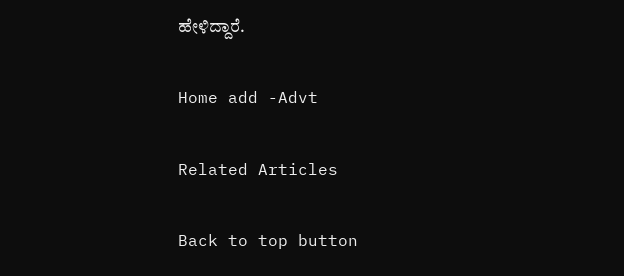ಹೇಳಿದ್ದಾರೆ.

Home add -Advt

Related Articles

Back to top button